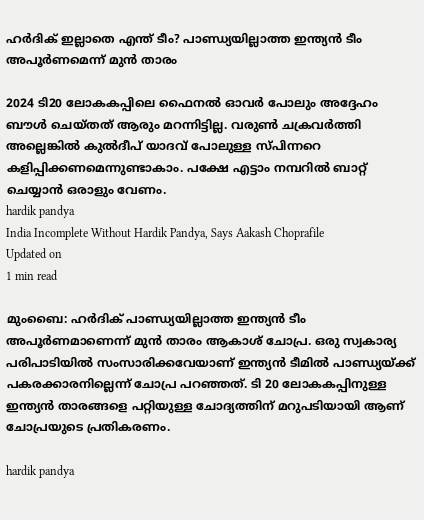ഹർദിക് ഇല്ലാതെ എന്ത് ടീം? പാണ്ഡ്യയില്ലാത്ത ഇന്ത്യൻ ടീം അപൂർണമെന്ന് മുൻ താരം

2024 ടി20 ലോകകപ്പിലെ ഫൈനൽ ഓവർ പോലും അദ്ദേഹം ബൗൾ ചെയ്തത് ആരും മറന്നിട്ടില്ല. വരുണ്‍ ചക്രവര്‍ത്തി അല്ലെങ്കില്‍ കുല്‍ദീപ് യാദവ് പോലുള്ള സ്പിന്നറെ കളിപ്പിക്കണമെന്നുണ്ടാകാം. പക്ഷേ എട്ടാം നമ്പറില്‍ ബാറ്റ് ചെയ്യാന്‍ ഒരാളും വേണം.
hardik pandya
India Incomplete Without Hardik Pandya, Says Aakash Choprafile
Updated on
1 min read

മുംബൈ: ഹർദിക് പാണ്ഡ്യയില്ലാത്ത ഇന്ത്യൻ ടീം അപൂർണമാണെന്ന് മുൻ താരം ആകാശ് ചോപ്ര. ഒരു സ്വകാര്യ പരിപാടിയിൽ സംസാരിക്കവേയാണ് ഇന്ത്യൻ ടീമിൽ പാണ്ഡ്യയ്ക്ക് പകരക്കാരനില്ലെന്ന് ചോപ്ര പറഞ്ഞത്. ടി 20 ലോകകപ്പിനുള്ള ഇന്ത്യൻ താരങ്ങളെ പറ്റിയുള്ള ചോദ്യത്തിന് മറുപടിയായി ആണ് ചോപ്രയുടെ പ്രതികരണം.

hardik pandya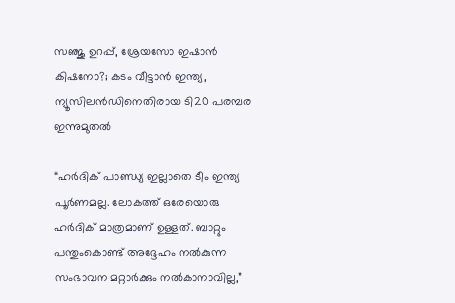സഞ്ജു ഉറപ്പ്, ശ്രേയസോ ഇഷാന്‍ കിഷനോ?; കടം വീട്ടാന്‍ ഇന്ത്യ, ന്യൂസിലന്‍ഡിനെതിരായ ടി20 പരമ്പര ഇന്നുമുതല്‍

“ഹർദിക് പാണ്ഡ്യ ഇല്ലാതെ ടീം ഇന്ത്യ പൂർണമല്ല. ലോകത്ത് ഒരേയൊരു ഹർദിക് മാത്രമാണ് ഉള്ളത്. ബാറ്റും പന്തുംകൊണ്ട് അദ്ദേഹം നൽകുന്ന സംഭാവന മറ്റാർക്കും നൽകാനാവില്ല,”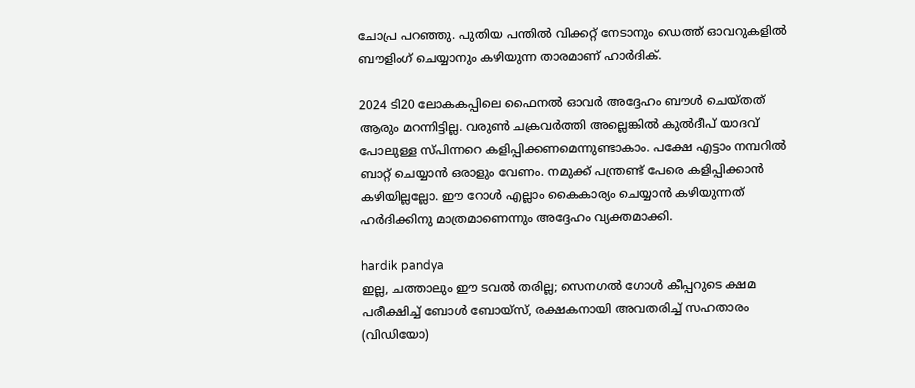ചോപ്ര പറഞ്ഞു. പുതിയ പന്തിൽ വിക്കറ്റ് നേടാനും ഡെത്ത് ഓവറുകളിൽ ബൗളിംഗ് ചെയ്യാനും കഴിയുന്ന താരമാണ് ഹാർദിക്.

2024 ടി20 ലോകകപ്പിലെ ഫൈനൽ ഓവർ അദ്ദേഹം ബൗൾ ചെയ്തത് ആരും മറന്നിട്ടില്ല. വരുണ്‍ ചക്രവര്‍ത്തി അല്ലെങ്കില്‍ കുല്‍ദീപ് യാദവ് പോലുള്ള സ്പിന്നറെ കളിപ്പിക്കണമെന്നുണ്ടാകാം. പക്ഷേ എട്ടാം നമ്പറില്‍ ബാറ്റ് ചെയ്യാന്‍ ഒരാളും വേണം. നമുക്ക് പന്ത്രണ്ട് പേരെ കളിപ്പിക്കാന്‍ കഴിയില്ലല്ലോ. ഈ റോൾ എല്ലാം കൈകാര്യം ചെയ്യാൻ കഴിയുന്നത് ഹര്‍ദിക്കിനു മാത്രമാണെന്നും അദ്ദേഹം വ്യക്തമാക്കി.

hardik pandya
ഇല്ല, ചത്താലും ഈ ടവൽ തരില്ല; സെനഗൽ ഗോൾ കീപ്പറുടെ ക്ഷമ പരീക്ഷിച്ച് ബോൾ ബോയ്സ്, രക്ഷകനായി അവതരിച്ച് സഹതാരം (വിഡിയോ)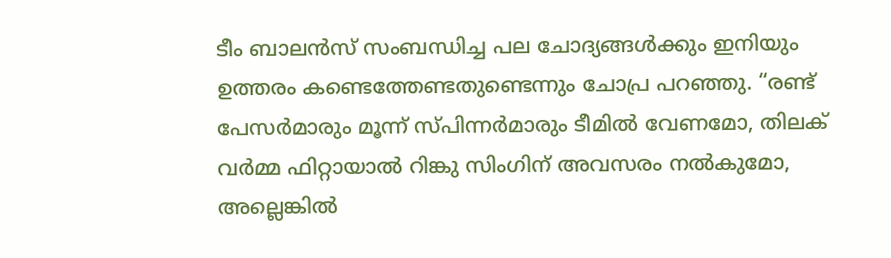ടീം ബാലൻസ് സംബന്ധിച്ച പല ചോദ്യങ്ങൾക്കും ഇനിയും ഉത്തരം കണ്ടെത്തേണ്ടതുണ്ടെന്നും ചോപ്ര പറഞ്ഞു. “രണ്ട് പേസർമാരും മൂന്ന് സ്പിന്നർമാരും ടീമിൽ വേണമോ, തിലക് വർമ്മ ഫിറ്റായാൽ റിങ്കു സിംഗിന് അവസരം നൽകുമോ, അല്ലെങ്കിൽ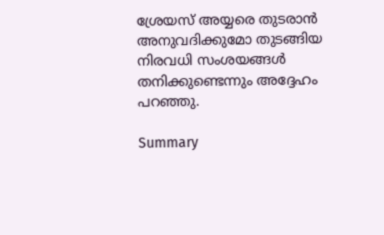ശ്രേയസ് അയ്യരെ തുടരാൻ അനുവദിക്കുമോ തുടങ്ങിയ നിരവധി സംശയങ്ങൾ തനിക്കുണ്ടെന്നും അദ്ദേഹം പറഞ്ഞു.

Summary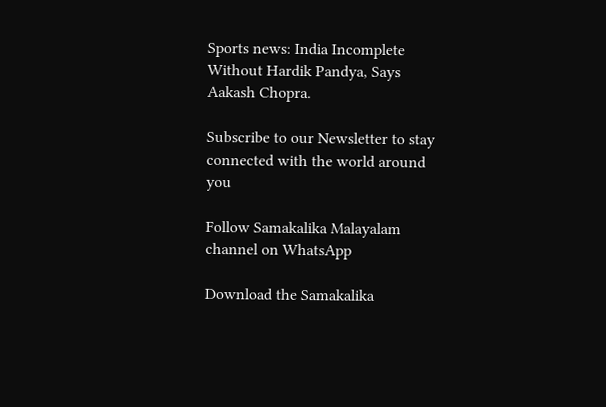Sports news: India Incomplete Without Hardik Pandya, Says Aakash Chopra.

Subscribe to our Newsletter to stay connected with the world around you

Follow Samakalika Malayalam channel on WhatsApp

Download the Samakalika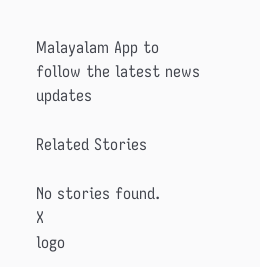Malayalam App to follow the latest news updates

Related Stories

No stories found.
X
logo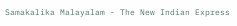Samakalika Malayalam - The New Indian Express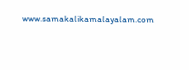www.samakalikamalayalam.com